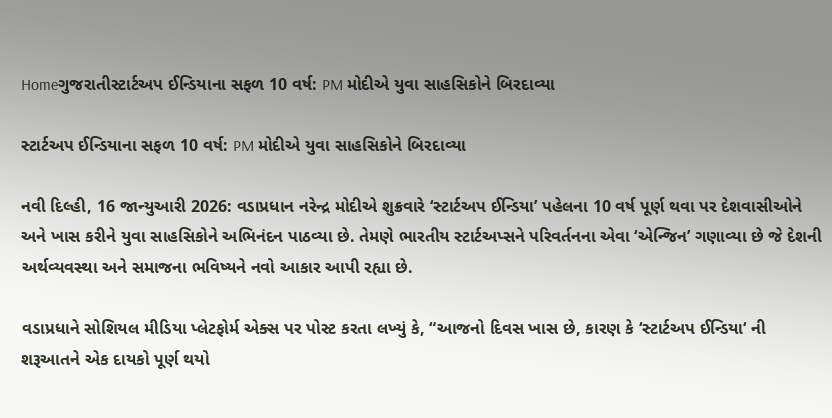Homeગુજરાતીસ્ટાર્ટઅપ ઈન્ડિયાના સફળ 10 વર્ષ: PM મોદીએ યુવા સાહસિકોને બિરદાવ્યા

સ્ટાર્ટઅપ ઈન્ડિયાના સફળ 10 વર્ષ: PM મોદીએ યુવા સાહસિકોને બિરદાવ્યા

નવી દિલ્હી, 16 જાન્યુઆરી 2026: વડાપ્રધાન નરેન્દ્ર મોદીએ શુક્રવારે ‘સ્ટાર્ટઅપ ઈન્ડિયા’ પહેલના 10 વર્ષ પૂર્ણ થવા પર દેશવાસીઓને અને ખાસ કરીને યુવા સાહસિકોને અભિનંદન પાઠવ્યા છે. તેમણે ભારતીય સ્ટાર્ટઅપ્સને પરિવર્તનના એવા ‘એન્જિન’ ગણાવ્યા છે જે દેશની અર્થવ્યવસ્થા અને સમાજના ભવિષ્યને નવો આકાર આપી રહ્યા છે.

વડાપ્રધાને સોશિયલ મીડિયા પ્લેટફોર્મ એક્સ પર પોસ્ટ કરતા લખ્યું કે, “આજનો દિવસ ખાસ છે, કારણ કે ‘સ્ટાર્ટઅપ ઈન્ડિયા‘ ની શરૂઆતને એક દાયકો પૂર્ણ થયો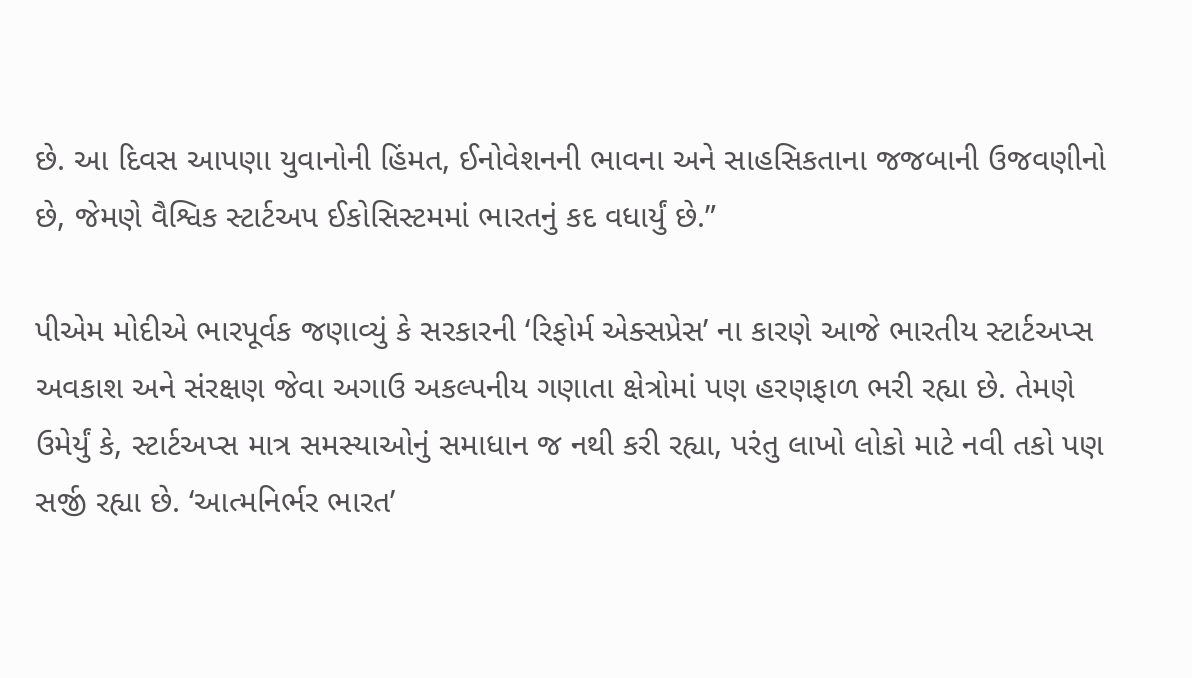છે. આ દિવસ આપણા યુવાનોની હિંમત, ઈનોવેશનની ભાવના અને સાહસિકતાના જજબાની ઉજવણીનો છે, જેમણે વૈશ્વિક સ્ટાર્ટઅપ ઈકોસિસ્ટમમાં ભારતનું કદ વધાર્યું છે.”

પીએમ મોદીએ ભારપૂર્વક જણાવ્યું કે સરકારની ‘રિફોર્મ એક્સપ્રેસ’ ના કારણે આજે ભારતીય સ્ટાર્ટઅપ્સ અવકાશ અને સંરક્ષણ જેવા અગાઉ અકલ્પનીય ગણાતા ક્ષેત્રોમાં પણ હરણફાળ ભરી રહ્યા છે. તેમણે ઉમેર્યું કે, સ્ટાર્ટઅપ્સ માત્ર સમસ્યાઓનું સમાધાન જ નથી કરી રહ્યા, પરંતુ લાખો લોકો માટે નવી તકો પણ સર્જી રહ્યા છે. ‘આત્મનિર્ભર ભારત’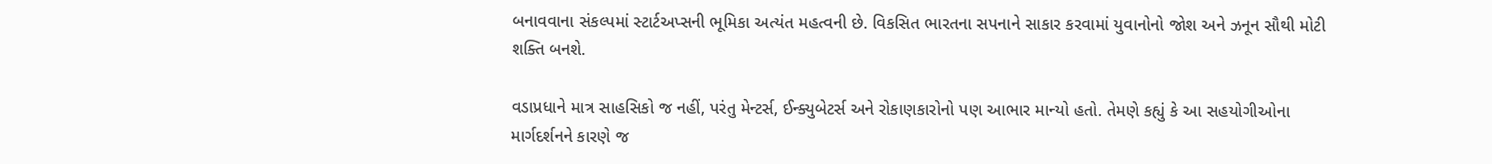બનાવવાના સંકલ્પમાં સ્ટાર્ટઅપ્સની ભૂમિકા અત્યંત મહત્વની છે. વિકસિત ભારતના સપનાને સાકાર કરવામાં યુવાનોનો જોશ અને ઝનૂન સૌથી મોટી શક્તિ બનશે.

વડાપ્રધાને માત્ર સાહસિકો જ નહીં, પરંતુ મેન્ટર્સ, ઈન્ક્યુબેટર્સ અને રોકાણકારોનો પણ આભાર માન્યો હતો. તેમણે કહ્યું કે આ સહયોગીઓના માર્ગદર્શનને કારણે જ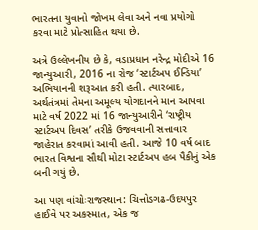ભારતના યુવાનો જોખમ લેવા અને નવા પ્રયોગો કરવા માટે પ્રોત્સાહિત થયા છે.

અત્રે ઉલ્લેખનીય છે કે, વડાપ્રધાન નરેન્દ્ર મોદીએ 16 જાન્યુઆરી, 2016 ના રોજ ‘સ્ટાર્ટઅપ ઈન્ડિયા’ અભિયાનની શરૂઆત કરી હતી. ત્યારબાદ, અર્થતંત્રમાં તેમના અમૂલ્ય યોગદાનને માન આપવા માટે વર્ષ 2022 માં 16 જાન્યુઆરીને ‘રાષ્ટ્રીય સ્ટાર્ટઅપ દિવસ’ તરીકે ઉજવવાની સત્તાવાર જાહેરાત કરવામાં આવી હતી. આજે 10 વર્ષ બાદ ભારત વિશ્વના સૌથી મોટા સ્ટાર્ટઅપ હબ પૈકીનું એક બની ગયું છે.

આ પણ વાંચોઃરાજસ્થાન: ચિત્તોડગઢ-ઉદયપુર હાઈવે પર અકસ્માત, એક જ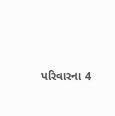પરિવારના 4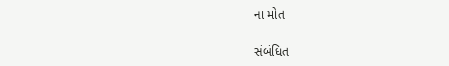ના મોત

સંબંધિત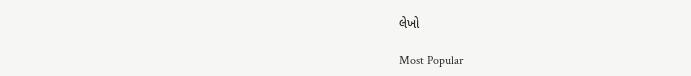લેખો

Most Popular